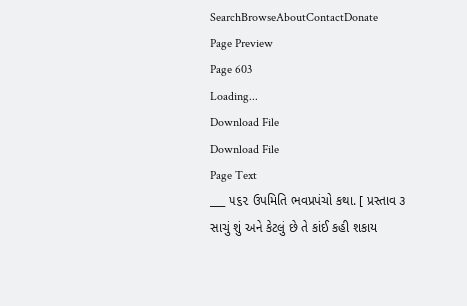SearchBrowseAboutContactDonate
Page Preview
Page 603
Loading...
Download File
Download File
Page Text
___ ૫૬૨ ઉપમિતિ ભવપ્રપંચો કથા. [ પ્રસ્તાવ ૩ સાચું શું અને કેટલું છે તે કાંઈ કહી શકાય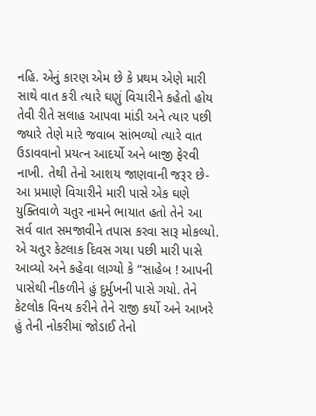નહિ. એનું કારણ એમ છે કે પ્રથમ એણે મારી સાથે વાત કરી ત્યારે ઘણું વિચારીને કહેતો હોય તેવી રીતે સલાહ આપવા માંડી અને ત્યાર પછી જ્યારે તેણે મારે જવાબ સાંભળ્યો ત્યારે વાત ઉડાવવાનો પ્રયત્ન આદર્યો અને બાજી ફેરવી નાખી. તેથી તેનો આશય જાણવાની જરૂર છે-આ પ્રમાણે વિચારીને મારી પાસે એક ઘણે યુક્તિવાળે ચતુર નામને ભાયાત હતો તેને આ સર્વ વાત સમજાવીને તપાસ કરવા સારૂ મોકલ્યો. એ ચતુર કેટલાક દિવસ ગયા પછી મારી પાસે આવ્યો અને કહેવા લાગ્યો કે “સાહેબ ! આપની પાસેથી નીકળીને હું દુર્મુખની પાસે ગયો. તેને કેટલોક વિનય કરીને તેને રાજી કર્યો અને આખરે હું તેની નોકરીમાં જોડાઈ તેનો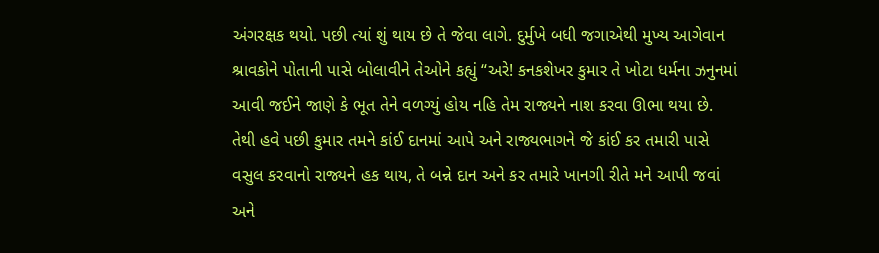અંગરક્ષક થયો. પછી ત્યાં શું થાય છે તે જેવા લાગે. દુર્મુખે બધી જગાએથી મુખ્ય આગેવાન શ્રાવકોને પોતાની પાસે બોલાવીને તેઓને કહ્યું “અરે! કનકશેખર કુમાર તે ખોટા ધર્મના ઝનુનમાં આવી જઈને જાણે કે ભૂત તેને વળગ્યું હોય નહિ તેમ રાજ્યને નાશ કરવા ઊભા થયા છે. તેથી હવે પછી કુમાર તમને કાંઈ દાનમાં આપે અને રાજ્યભાગને જે કાંઈ કર તમારી પાસે વસુલ કરવાનો રાજ્યને હક થાય, તે બન્ને દાન અને કર તમારે ખાનગી રીતે મને આપી જવાં અને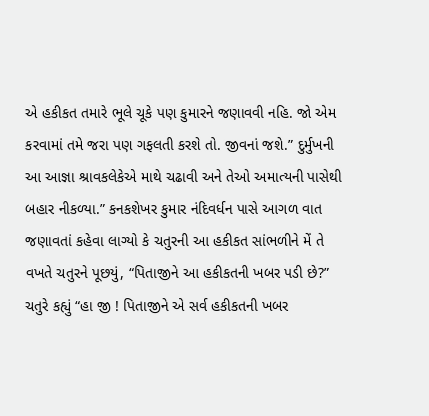એ હકીકત તમારે ભૂલે ચૂકે પણ કુમારને જણાવવી નહિ. જો એમ કરવામાં તમે જરા પણ ગફલતી કરશે તો. જીવનાં જશે.” દુર્મુખની આ આજ્ઞા શ્રાવકલેકેએ માથે ચઢાવી અને તેઓ અમાત્યની પાસેથી બહાર નીકળ્યા.” કનકશેખર કુમાર નંદિવર્ધન પાસે આગળ વાત જણાવતાં કહેવા લાગ્યો કે ચતુરની આ હકીકત સાંભળીને મેં તે વખતે ચતુરને પૂછયું, “પિતાજીને આ હકીકતની ખબર પડી છે?” ચતુરે કહ્યું “હા જી ! પિતાજીને એ સર્વ હકીકતની ખબર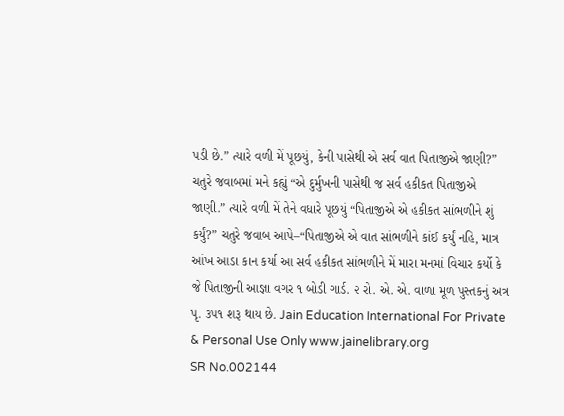પડી છે.” ત્યારે વળી મેં પૂછયું, કેની પાસેથી એ સર્વ વાત પિતાજીએ જાણી?” ચતુરે જવાબમાં મને કહ્યું “એ દુર્મુખની પાસેથી જ સર્વ હકીકત પિતાજીએ જાણી.” ત્યારે વળી મેં તેને વધારે પૂછયું “પિતાજીએ એ હકીકત સાંભળીને શું કર્યું?” ચતુરે જવાબ આપે–“પિતાજીએ એ વાત સાંભળીને કાંઈ કર્યું નહિ, માત્ર આંખ આડા કાન કર્યા આ સર્વ હકીકત સાંભળીને મેં મારા મનમાં વિચાર કર્યો કે જે પિતાજીની આજ્ઞા વગર ૧ બોડી ગાર્ડ. ૨ રો. એ. એ. વાળા મૂળ પુસ્તકનું અત્ર પૃ. ૩૫૧ શરૂ થાય છે. Jain Education International For Private & Personal Use Only www.jainelibrary.org
SR No.002144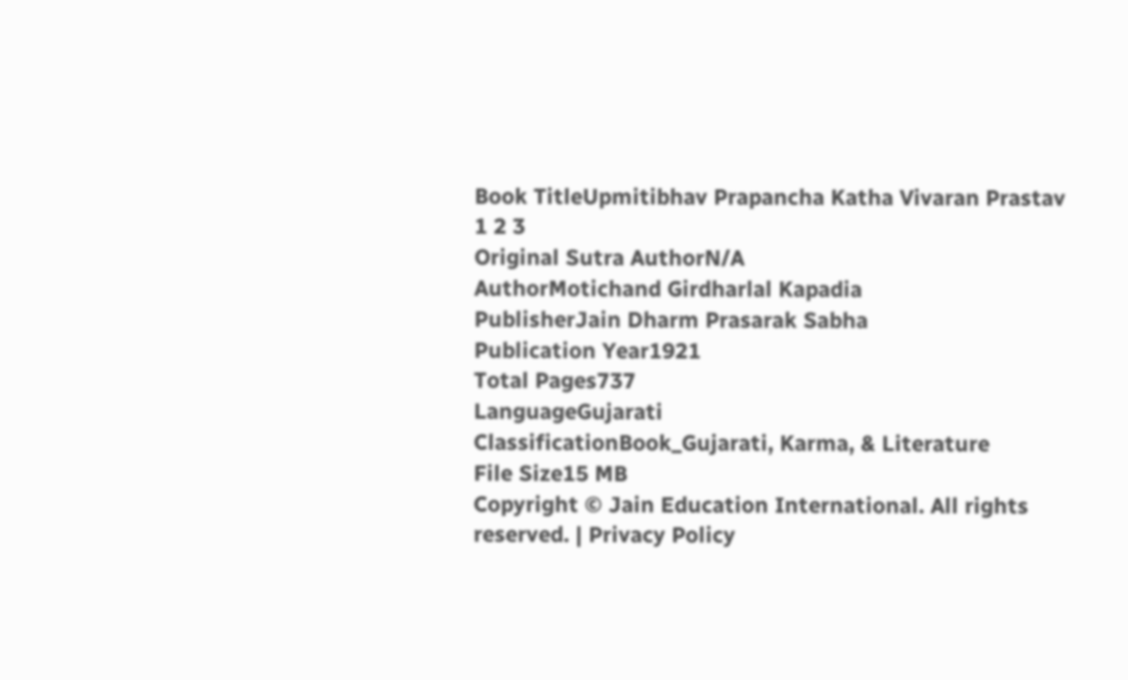Book TitleUpmitibhav Prapancha Katha Vivaran Prastav 1 2 3
Original Sutra AuthorN/A
AuthorMotichand Girdharlal Kapadia
PublisherJain Dharm Prasarak Sabha
Publication Year1921
Total Pages737
LanguageGujarati
ClassificationBook_Gujarati, Karma, & Literature
File Size15 MB
Copyright © Jain Education International. All rights reserved. | Privacy Policy